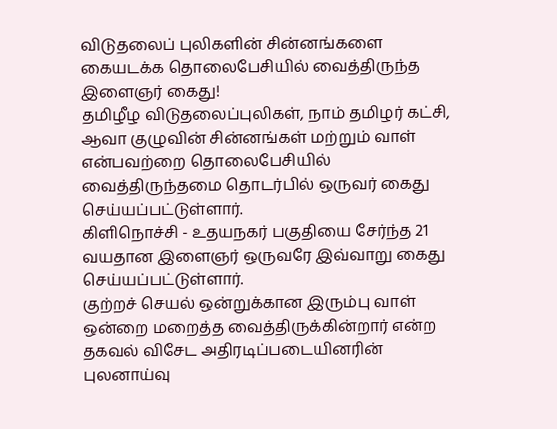விடுதலைப் புலிகளின் சின்னங்களை கையடக்க தொலைபேசியில் வைத்திருந்த இளைஞர் கைது!
தமிழீழ விடுதலைப்புலிகள், நாம் தமிழர் கட்சி, ஆவா குழுவின் சின்னங்கள் மற்றும் வாள் என்பவற்றை தொலைபேசியில் வைத்திருந்தமை தொடர்பில் ஒருவர் கைது செய்யப்பட்டுள்ளார்.
கிளிநொச்சி - உதயநகர் பகுதியை சேர்ந்த 21 வயதான இளைஞர் ஒருவரே இவ்வாறு கைது செய்யப்பட்டுள்ளார்.
குற்றச் செயல் ஒன்றுக்கான இரும்பு வாள் ஒன்றை மறைத்த வைத்திருக்கின்றார் என்ற தகவல் விசேட அதிரடிப்படையினரின் புலனாய்வு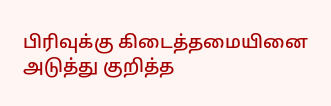பிரிவுக்கு கிடைத்தமையினை அடுத்து குறித்த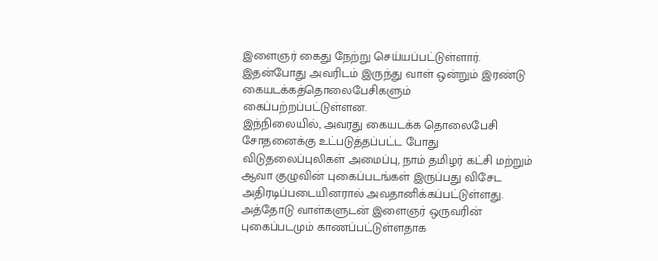இளைஞர் கைது நேற்று செய்யப்பட்டுள்ளார்.
இதன்போது அவரிடம் இருந்து வாள் ஒன்றும் இரண்டு கையடக்கத்தொலைபேசிகளும் கைப்பற்றப்பட்டுள்ளன.
இந்நிலையில், அவரது கையடக்க தொலைபேசி சோதனைக்கு உட்படுத்தப்பட்ட போது விடுதலைப்புலிகள் அமைப்பு, நாம் தமிழர் கட்சி மற்றும் ஆவா குழுவின் புகைப்படங்கள் இருப்பது விசேட அதிரடிப்படையினரால் அவதானிக்கப்பட்டுள்ளது.
அத்தோடு வாள்களுடன் இளைஞர் ஒருவரின் புகைப்படமும் காணப்பட்டுள்ளதாக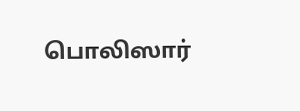பொலிஸார்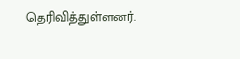தெரிவித்துள்ளனர்.